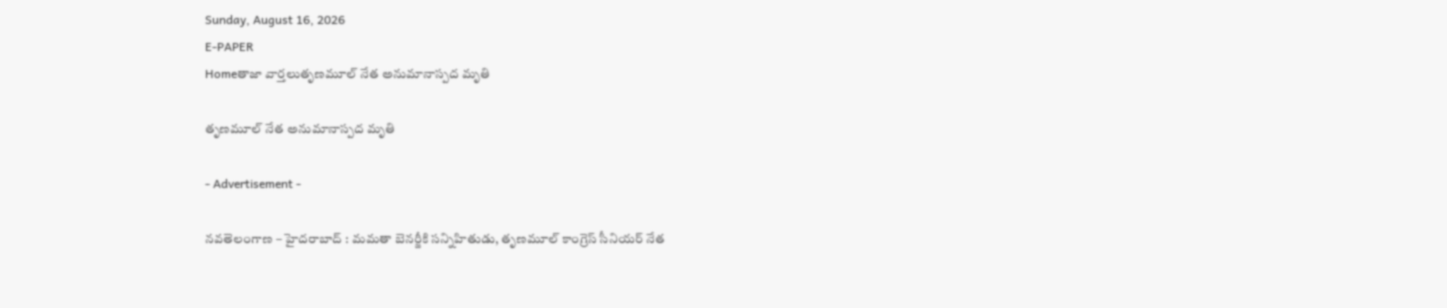Sunday, August 16, 2026
E-PAPER
Homeతాజా వార్తలుతృణమూల్‌ నేత అనుమానాస్పద మృతి

తృణమూల్‌ నేత అనుమానాస్పద మృతి

- Advertisement -

నవతెలంగాణ – హైదరాబాద్ : మమతా బెనర్జీకి సన్నిహితుడు, తృణమూల్‌ కాంగ్రెస్‌ సీనియర్‌ నేత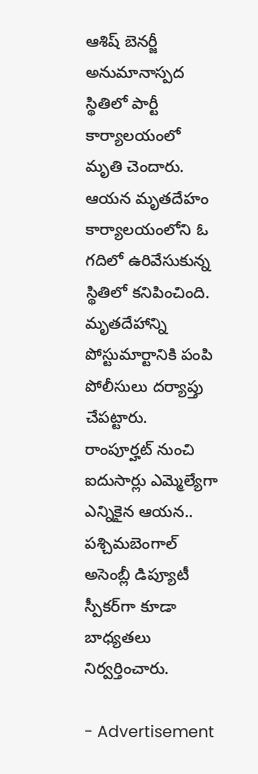ఆశిష్‌ బెనర్జీ అనుమానాస్పద స్థితిలో పార్టీ కార్యాలయంలో మృతి చెందారు. ఆయన మృతదేహం కార్యాలయంలోని ఓ గదిలో ఉరివేసుకున్న స్థితిలో కనిపించింది. మృతదేహాన్ని పోస్టుమార్టానికి పంపి పోలీసులు దర్యాప్తు చేపట్టారు. రాంపూర్హట్‌ నుంచి ఐదుసార్లు ఎమ్మెల్యేగా ఎన్నికైన ఆయన.. పశ్చిమబెంగాల్‌ అసెంబ్లీ డిప్యూటీ స్పీకర్‌గా కూడా బాధ్యతలు నిర్వర్తించారు.

- Advertisement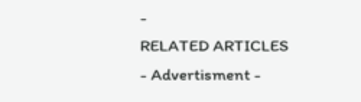-
RELATED ARTICLES
- Advertisment -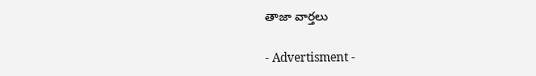తాజా వార్తలు

- Advertisment -